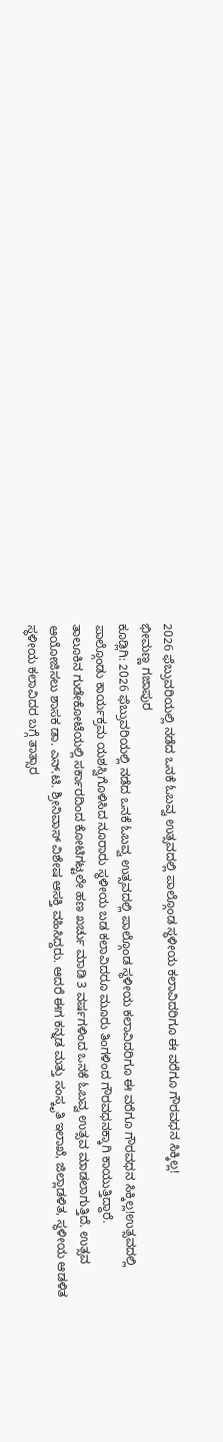2026 ಫೆಬ್ರುವರಿಯಲ್ಲಿ ನಡೆದ ಒನಕೆ ಓಬವ್ವ ಉತ್ಸವದಲ್ಲಿ ಪಾಲ್ಗೊಂಡ ಸ್ಥಳೀಯ ಕಲಾವಿದರಿಗೂ ಈ ವರೆಗೂ ಗೌರವಧನ ಸಿಕ್ಕಿಲ್ಲ!
ಭೀಮಣ್ಣ ಗಜಾಪುರ
ಕೂಡ್ಲಿಗಿ: 2026 ಫೆಬ್ರುವರಿಯಲ್ಲಿ ನಡೆದ ಒನಕೆ ಓಬವ್ವ ಉತ್ಸವದಲ್ಲಿ ಪಾಲ್ಗೊಂಡ ಸ್ಥಳೀಯ ಕಲಾವಿದರಿಗೂ ಈ ವರೆಗೂ ಗೌರವಧನ ಸಿಕ್ಕಿಲ್ಲ!ಉತ್ಸವದಲ್ಲಿ ಪಾಲ್ಗೊಂಡು ಕಾರ್ಯಕ್ರಮ ಯಶಸ್ವಿಗೊಳಿಸಿದ ನೂರಾರು ಸ್ಥಳೀಯ ಬಡ ಕಲಾವಿದರೂ ಮೂರು ತಿಂಗಳಿಂದ ಗೌರವಧನಕ್ಕಾಗಿ ಕಾಯುತ್ತಿದ್ದಾರೆ.
ತಾಲೂಕಿನ ಗುಡೇಕೋಟೆಯಲ್ಲಿ ಸರ್ಕಾರದಿಂದ ಕೋಟಿಗಟ್ಟಲೇ ಹಣ ಖರ್ಚು ಮಾಡಿ 3 ವರ್ಷಗಳಿಂದ ಒನಕೆ ಓಬವ್ವ ಉತ್ಸವ ಮಾಡಲಾಗುತ್ತಿದೆ. ಉತ್ಸವ ಆಯೋಜಿಸಲು ಶಾಸಕ ಡಾ. ಎನ್.ಟಿ. ಶ್ರೀನಿವಾಸ್ ವಿಶೇಷ ಆಸಕ್ತಿ ವಹಿಸಿದ್ದರು. ಆದರೆ ಈಗ ಕನ್ನಡ ಮತ್ತು ಸಂಸ್ಕೃತಿ ಇಲಾಖೆ, ಜಿಲ್ಲಾಡಳಿತ, ಸ್ಥಳೀಯ ಆಡಳಿತ ಸ್ಥಳೀಯ ಕಲಾವಿದರ ಬಗ್ಗೆ ತಾತ್ಸಾರ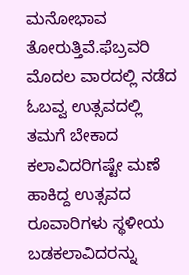ಮನೋಭಾವ ತೋರುತ್ತಿವೆ.ಫೆಬ್ರವರಿ ಮೊದಲ ವಾರದಲ್ಲಿ ನಡೆದ ಓಬವ್ವ ಉತ್ಸವದಲ್ಲಿ ತಮಗೆ ಬೇಕಾದ ಕಲಾವಿದರಿಗಷ್ಟೇ ಮಣೆ ಹಾಕಿದ್ದ ಉತ್ಸವದ ರೂವಾರಿಗಳು ಸ್ಥಳೀಯ ಬಡಕಲಾವಿದರನ್ನು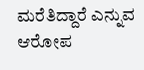ಮರೆತಿದ್ದಾರೆ ಎನ್ನುವ ಆರೋಪ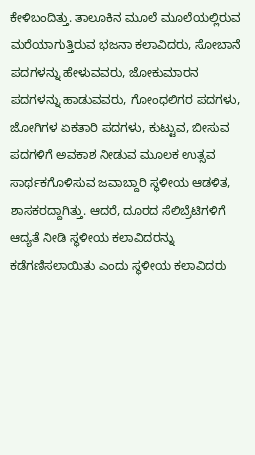ಕೇಳಿಬಂದಿತ್ತು. ತಾಲೂಕಿನ ಮೂಲೆ ಮೂಲೆಯಲ್ಲಿರುವ ಮರೆಯಾಗುತ್ತಿರುವ ಭಜನಾ ಕಲಾವಿದರು, ಸೋಬಾನೆ ಪದಗಳನ್ನು ಹೇಳುವವರು, ಜೋಕುಮಾರನ ಪದಗಳನ್ನು ಹಾಡುವವರು, ಗೋಂಧಲಿಗರ ಪದಗಳು, ಜೋಗಿಗಳ ಏಕತಾರಿ ಪದಗಳು, ಕುಟ್ಟುವ, ಬೀಸುವ ಪದಗಳಿಗೆ ಅವಕಾಶ ನೀಡುವ ಮೂಲಕ ಉತ್ಸವ ಸಾರ್ಥಕಗೊಳಿಸುವ ಜವಾಬ್ದಾರಿ ಸ್ಥಳೀಯ ಆಡಳಿತ, ಶಾಸಕರದ್ದಾಗಿತ್ತು. ಆದರೆ, ದೂರದ ಸೆಲಿಬ್ರೆಟಿಗಳಿಗೆ ಆದ್ಯತೆ ನೀಡಿ ಸ್ಥಳೀಯ ಕಲಾವಿದರನ್ನು ಕಡೆಗಣಿಸಲಾಯಿತು ಎಂದು ಸ್ಥಳೀಯ ಕಲಾವಿದರು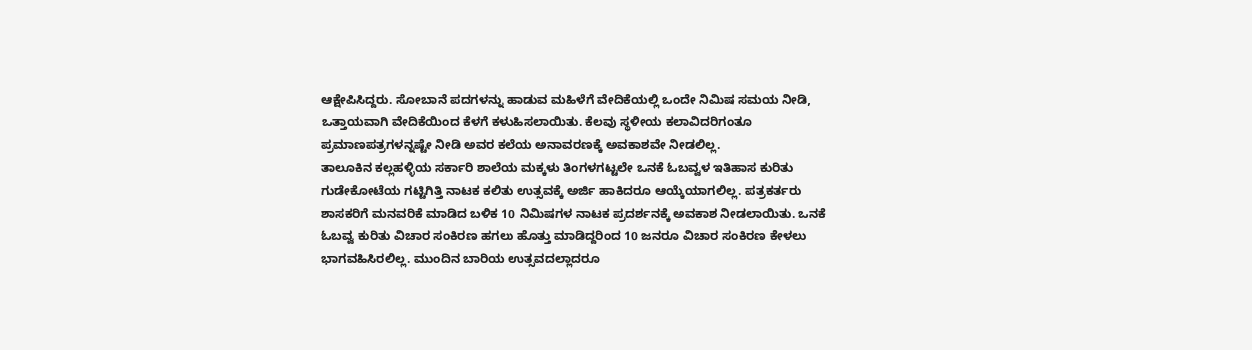ಆಕ್ಷೇಪಿಸಿದ್ದರು. ಸೋಬಾನೆ ಪದಗಳನ್ನು ಹಾಡುವ ಮಹಿಳೆಗೆ ವೇದಿಕೆಯಲ್ಲಿ ಒಂದೇ ನಿಮಿಷ ಸಮಯ ನೀಡಿ, ಒತ್ತಾಯವಾಗಿ ವೇದಿಕೆಯಿಂದ ಕೆಳಗೆ ಕಳುಹಿಸಲಾಯಿತು. ಕೆಲವು ಸ್ಥಳೀಯ ಕಲಾವಿದರಿಗಂತೂ ಪ್ರಮಾಣಪತ್ರಗಳನ್ನಷ್ಟೇ ನೀಡಿ ಅವರ ಕಲೆಯ ಅನಾವರಣಕ್ಕೆ ಅವಕಾಶವೇ ನೀಡಲಿಲ್ಲ.
ತಾಲೂಕಿನ ಕಲ್ಲಹಳ್ಳಿಯ ಸರ್ಕಾರಿ ಶಾಲೆಯ ಮಕ್ಕಳು ತಿಂಗಳಗಟ್ಟಲೇ ಒನಕೆ ಓಬವ್ವಳ ಇತಿಹಾಸ ಕುರಿತು ಗುಡೇಕೋಟೆಯ ಗಟ್ಟಿಗಿತ್ತಿ ನಾಟಕ ಕಲಿತು ಉತ್ಸವಕ್ಕೆ ಅರ್ಜಿ ಹಾಕಿದರೂ ಆಯ್ಕೆಯಾಗಲಿಲ್ಲ. ಪತ್ರಕರ್ತರು ಶಾಸಕರಿಗೆ ಮನವರಿಕೆ ಮಾಡಿದ ಬಳಿಕ 10 ನಿಮಿಷಗಳ ನಾಟಕ ಪ್ರದರ್ಶನಕ್ಕೆ ಅವಕಾಶ ನೀಡಲಾಯಿತು. ಒನಕೆ ಓಬವ್ವ ಕುರಿತು ವಿಚಾರ ಸಂಕಿರಣ ಹಗಲು ಹೊತ್ತು ಮಾಡಿದ್ದರಿಂದ 10 ಜನರೂ ವಿಚಾರ ಸಂಕಿರಣ ಕೇಳಲು ಭಾಗವಹಿಸಿರಲಿಲ್ಲ. ಮುಂದಿನ ಬಾರಿಯ ಉತ್ಸವದಲ್ಲಾದರೂ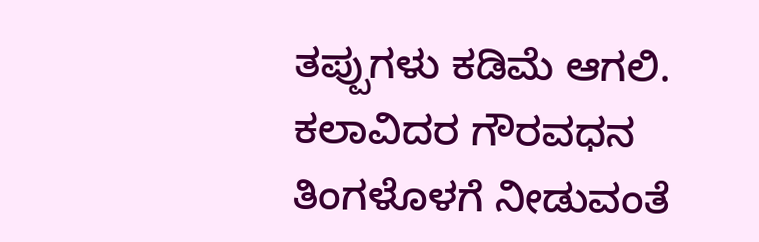ತಪ್ಪುಗಳು ಕಡಿಮೆ ಆಗಲಿ. ಕಲಾವಿದರ ಗೌರವಧನ ತಿಂಗಳೊಳಗೆ ನೀಡುವಂತೆ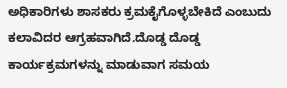ಅಧಿಕಾರಿಗಳು ಶಾಸಕರು ಕ್ರಮಕೈಗೊಳ್ಳಬೇಕಿದೆ ಎಂಬುದು ಕಲಾವಿದರ ಆಗ್ರಹವಾಗಿದೆ.ದೊಡ್ಡ ದೊಡ್ಡ ಕಾರ್ಯಕ್ರಮಗಳನ್ನು ಮಾಡುವಾಗ ಸಮಯ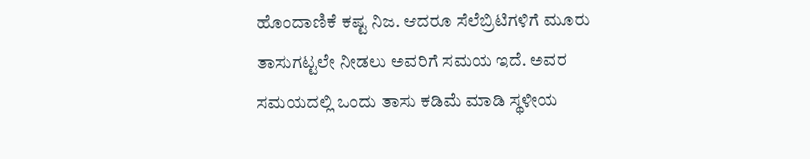ಹೊಂದಾಣಿಕೆ ಕಷ್ಟ ನಿಜ. ಆದರೂ ಸೆಲೆಬ್ರಿಟಿಗಳಿಗೆ ಮೂರು ತಾಸುಗಟ್ಟಲೇ ನೀಡಲು ಅವರಿಗೆ ಸಮಯ ಇದೆ. ಅವರ ಸಮಯದಲ್ಲಿ ಒಂದು ತಾಸು ಕಡಿಮೆ ಮಾಡಿ ಸ್ಥಳೀಯ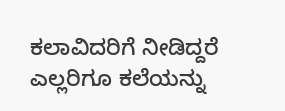ಕಲಾವಿದರಿಗೆ ನೀಡಿದ್ದರೆ ಎಲ್ಲರಿಗೂ ಕಲೆಯನ್ನು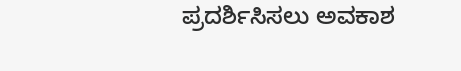ಪ್ರದರ್ಶಿಸಿಸಲು ಅವಕಾಶ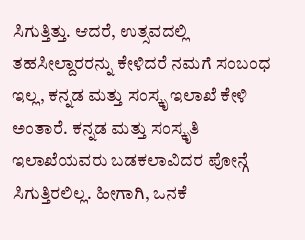ಸಿಗುತ್ತಿತ್ತು. ಆದರೆ, ಉತ್ಸವದಲ್ಲಿ ತಹಸೀಲ್ದಾರರನ್ನು ಕೇಳಿದರೆ ನಮಗೆ ಸಂಬಂಧ ಇಲ್ಲ, ಕನ್ನಡ ಮತ್ತು ಸಂಸ್ಕೃ ಇಲಾಖೆ ಕೇಳಿ ಅಂತಾರೆ. ಕನ್ನಡ ಮತ್ತು ಸಂಸ್ಕೃತಿ ಇಲಾಖೆಯವರು ಬಡಕಲಾವಿದರ ಪೋನ್ಗೆ ಸಿಗುತ್ತಿರಲಿಲ್ಲ. ಹೀಗಾಗಿ, ಒನಕೆ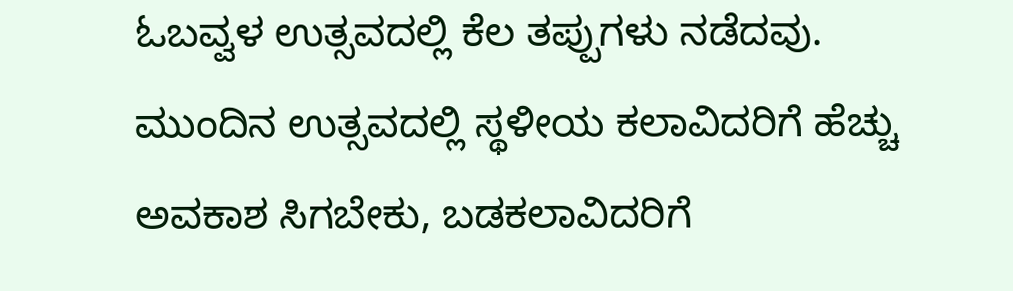ಓಬವ್ವಳ ಉತ್ಸವದಲ್ಲಿ ಕೆಲ ತಪ್ಪುಗಳು ನಡೆದವು. ಮುಂದಿನ ಉತ್ಸವದಲ್ಲಿ ಸ್ಥಳೀಯ ಕಲಾವಿದರಿಗೆ ಹೆಚ್ಚು ಅವಕಾಶ ಸಿಗಬೇಕು, ಬಡಕಲಾವಿದರಿಗೆ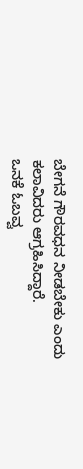ಬೇಗನೆ ಗೌರವಧನ ನೀಡಬೇಕು ಎಂದು ಕಲಾವಿದರು ಆಗ್ರಹಿಸಿದ್ದಾರೆ.
ಒನಕೆ ಓಬವ್ವ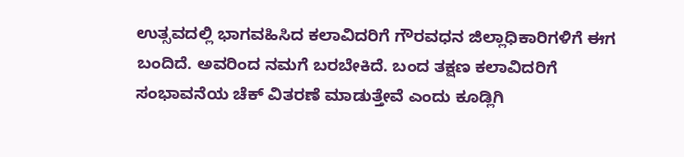ಉತ್ಸವದಲ್ಲಿ ಭಾಗವಹಿಸಿದ ಕಲಾವಿದರಿಗೆ ಗೌರವಧನ ಜಿಲ್ಲಾಧಿಕಾರಿಗಳಿಗೆ ಈಗ ಬಂದಿದೆ. ಅವರಿಂದ ನಮಗೆ ಬರಬೇಕಿದೆ. ಬಂದ ತಕ್ಷಣ ಕಲಾವಿದರಿಗೆ ಸಂಭಾವನೆಯ ಚೆಕ್ ವಿತರಣೆ ಮಾಡುತ್ತೇವೆ ಎಂದು ಕೂಡ್ಲಿಗಿ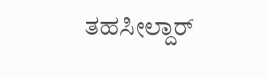ತಹಸೀಲ್ದಾರ್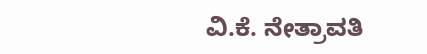ವಿ.ಕೆ. ನೇತ್ರಾವತಿ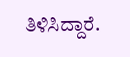ತಿಳಿಸಿದ್ದಾರೆ.